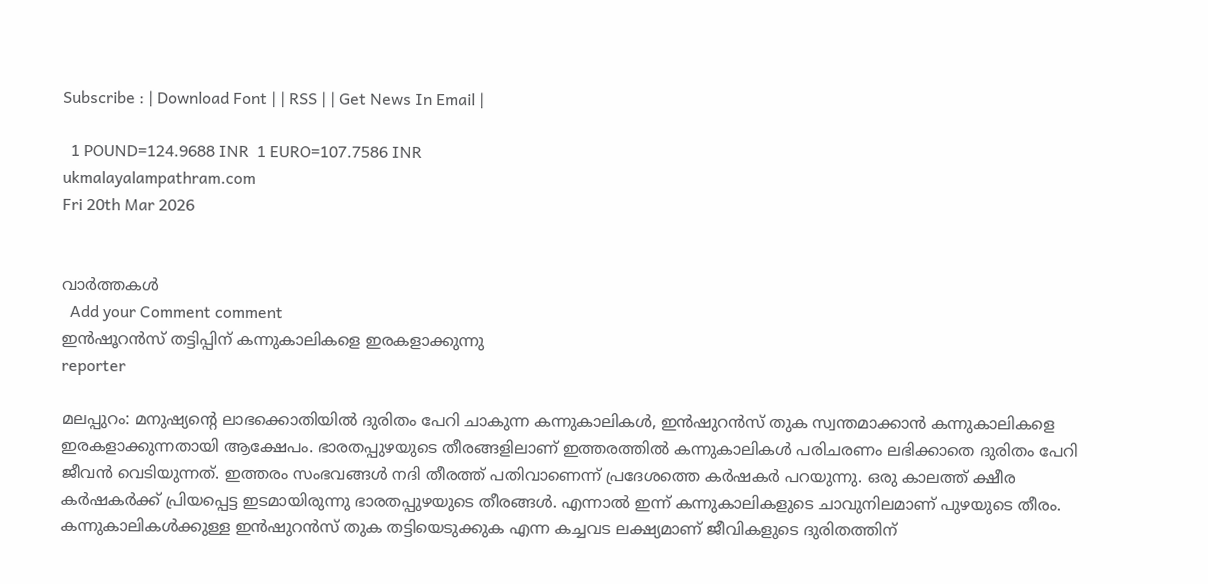Subscribe : | Download Font | | RSS | | Get News In Email |

  1 POUND=124.9688 INR  1 EURO=107.7586 INR
ukmalayalampathram.com
Fri 20th Mar 2026


വാര്‍ത്തകള്‍
  Add your Comment comment
ഇന്‍ഷൂറന്‍സ് തട്ടിപ്പിന് കന്നുകാലികളെ ഇരകളാക്കുന്നു
reporter

മലപ്പുറം: മനുഷ്യന്റെ ലാഭക്കൊതിയില്‍ ദുരിതം പേറി ചാകുന്ന കന്നുകാലികള്‍, ഇന്‍ഷുറന്‍സ് തുക സ്വന്തമാക്കാന്‍ കന്നുകാലികളെ ഇരകളാക്കുന്നതായി ആക്ഷേപം. ഭാരതപ്പുഴയുടെ തീരങ്ങളിലാണ് ഇത്തരത്തില്‍ കന്നുകാലികള്‍ പരിചരണം ലഭിക്കാതെ ദുരിതം പേറി ജീവന്‍ വെടിയുന്നത്. ഇത്തരം സംഭവങ്ങള്‍ നദി തീരത്ത് പതിവാണെന്ന് പ്രദേശത്തെ കര്‍ഷകര്‍ പറയുന്നു. ഒരു കാലത്ത് ക്ഷീര കര്‍ഷകര്‍ക്ക് പ്രിയപ്പെട്ട ഇടമായിരുന്നു ഭാരതപ്പുഴയുടെ തീരങ്ങള്‍. എന്നാല്‍ ഇന്ന് കന്നുകാലികളുടെ ചാവുനിലമാണ് പുഴയുടെ തീരം. കന്നുകാലികള്‍ക്കുള്ള ഇന്‍ഷുറന്‍സ് തുക തട്ടിയെടുക്കുക എന്ന കച്ചവട ലക്ഷ്യമാണ് ജീവികളുടെ ദുരിതത്തിന്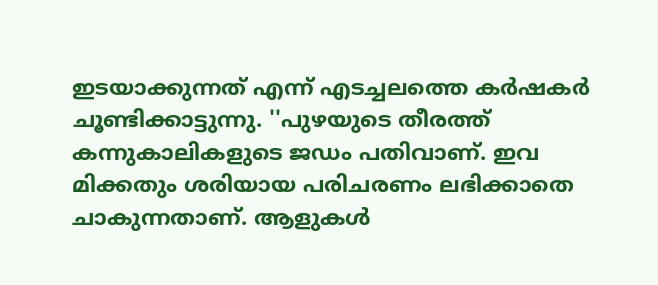ഇടയാക്കുന്നത് എന്ന് എടച്ചലത്തെ കര്‍ഷകര്‍ ചൂണ്ടിക്കാട്ടുന്നു. ''പുഴയുടെ തീരത്ത് കന്നുകാലികളുടെ ജഡം പതിവാണ്. ഇവ മിക്കതും ശരിയായ പരിചരണം ലഭിക്കാതെ ചാകുന്നതാണ്. ആളുകള്‍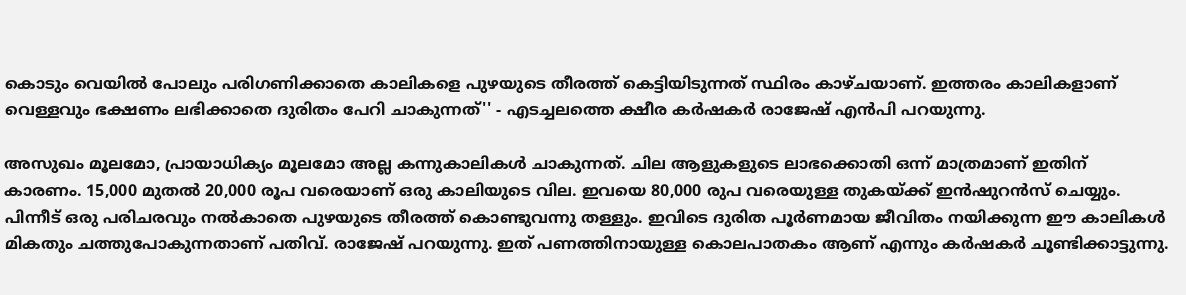കൊടും വെയില്‍ പോലും പരിഗണിക്കാതെ കാലികളെ പുഴയുടെ തീരത്ത് കെട്ടിയിടുന്നത് സ്ഥിരം കാഴ്ചയാണ്. ഇത്തരം കാലികളാണ് വെള്ളവും ഭക്ഷണം ലഭിക്കാതെ ദുരിതം പേറി ചാകുന്നത്'' - എടച്ചലത്തെ ക്ഷീര കര്‍ഷകര്‍ രാജേഷ് എന്‍പി പറയുന്നു.

അസുഖം മൂലമോ, പ്രായാധിക്യം മൂലമോ അല്ല കന്നുകാലികള്‍ ചാകുന്നത്. ചില ആളുകളുടെ ലാഭക്കൊതി ഒന്ന് മാത്രമാണ് ഇതിന് കാരണം. 15,000 മുതല്‍ 20,000 രൂപ വരെയാണ് ഒരു കാലിയുടെ വില. ഇവയെ 80,000 രുപ വരെയുള്ള തുകയ്ക്ക് ഇന്‍ഷുറന്‍സ് ചെയ്യും. പിന്നീട് ഒരു പരിചരവും നല്‍കാതെ പുഴയുടെ തീരത്ത് കൊണ്ടുവന്നു തള്ളും. ഇവിടെ ദുരിത പൂര്‍ണമായ ജീവിതം നയിക്കുന്ന ഈ കാലികള്‍ മികതും ചത്തുപോകുന്നതാണ് പതിവ്. രാജേഷ് പറയുന്നു. ഇത് പണത്തിനായുള്ള കൊലപാതകം ആണ് എന്നും കര്‍ഷകര്‍ ചൂണ്ടിക്കാട്ടുന്നു.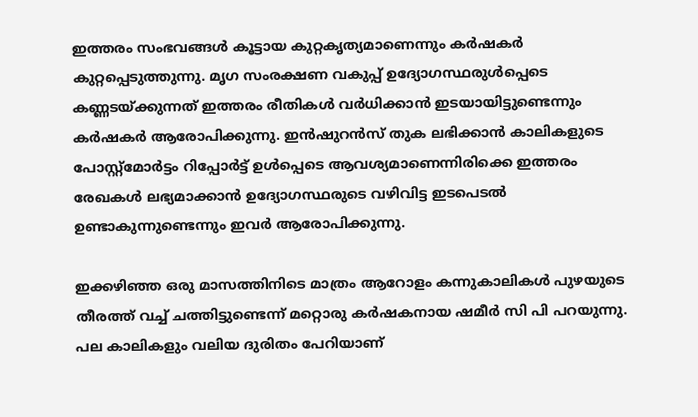ഇത്തരം സംഭവങ്ങള്‍ കൂട്ടായ കുറ്റകൃത്യമാണെന്നും കര്‍ഷകര്‍ കുറ്റപ്പെടുത്തുന്നു. മൃഗ സംരക്ഷണ വകുപ്പ് ഉദ്യോഗസ്ഥരുള്‍പ്പെടെ കണ്ണടയ്ക്കുന്നത് ഇത്തരം രീതികള്‍ വര്‍ധിക്കാന്‍ ഇടയായിട്ടുണ്ടെന്നും കര്‍ഷകര്‍ ആരോപിക്കുന്നു. ഇന്‍ഷുറന്‍സ് തുക ലഭിക്കാന്‍ കാലികളുടെ പോസ്റ്റ്മോര്‍ട്ടം റിപ്പോര്‍ട്ട് ഉള്‍പ്പെടെ ആവശ്യമാണെന്നിരിക്കെ ഇത്തരം രേഖകള്‍ ലഭ്യമാക്കാന്‍ ഉദ്യോഗസ്ഥരുടെ വഴിവിട്ട ഇടപെടല്‍ ഉണ്ടാകുന്നുണ്ടെന്നും ഇവര്‍ ആരോപിക്കുന്നു.

ഇക്കഴിഞ്ഞ ഒരു മാസത്തിനിടെ മാത്രം ആറോളം കന്നുകാലികള്‍ പുഴയുടെ തീരത്ത് വച്ച് ചത്തിട്ടുണ്ടെന്ന് മറ്റൊരു കര്‍ഷകനായ ഷമീര്‍ സി പി പറയുന്നു. പല കാലികളും വലിയ ദുരിതം പേറിയാണ്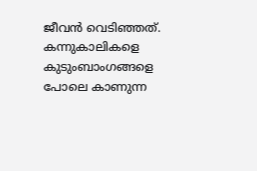ജീവന്‍ വെടിഞ്ഞത്. കന്നുകാലികളെ കുടുംബാംഗങ്ങളെ പോലെ കാണുന്ന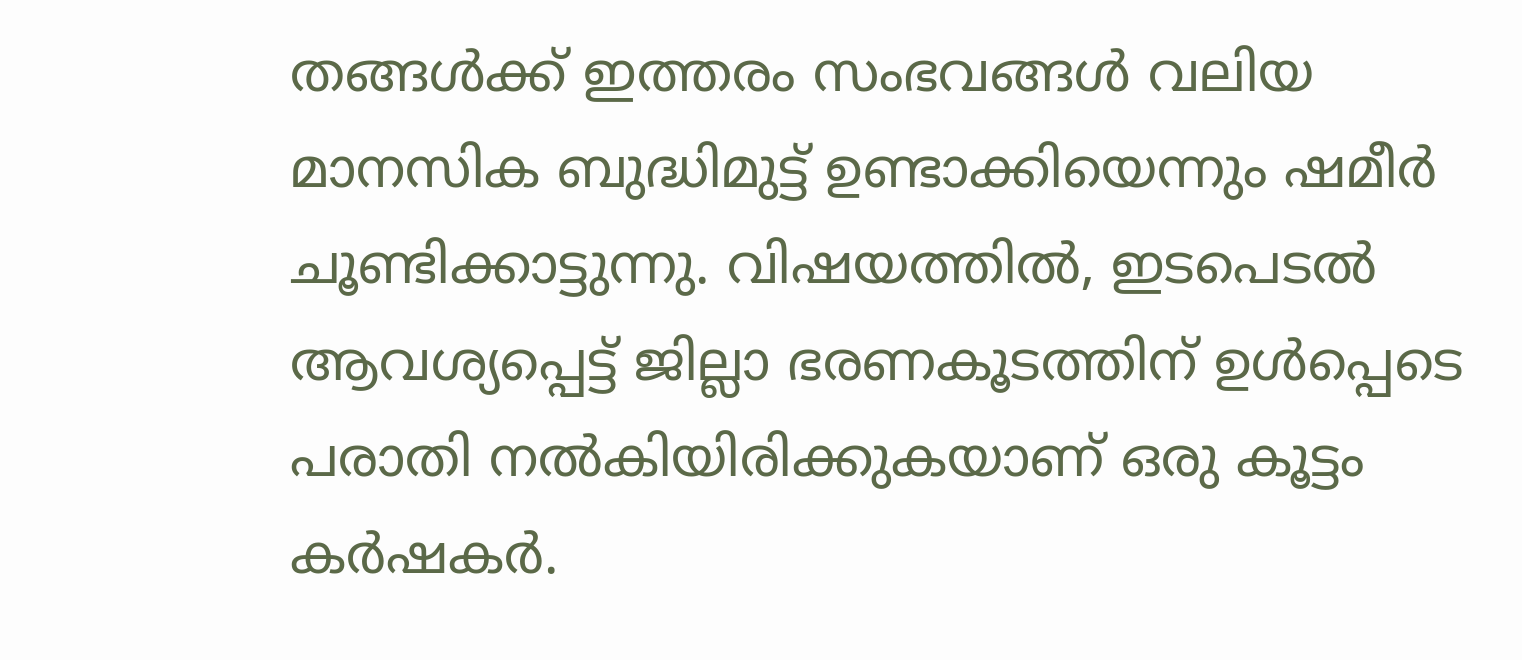തങ്ങള്‍ക്ക് ഇത്തരം സംഭവങ്ങള്‍ വലിയ മാനസിക ബുദ്ധിമുട്ട് ഉണ്ടാക്കിയെന്നും ഷമീര്‍ ചൂണ്ടിക്കാട്ടുന്നു. വിഷയത്തില്‍, ഇടപെടല്‍ ആവശ്യപ്പെട്ട് ജില്ലാ ഭരണകൂടത്തിന് ഉള്‍പ്പെടെ പരാതി നല്‍കിയിരിക്കുകയാണ് ഒരു കൂട്ടം കര്‍ഷകര്‍.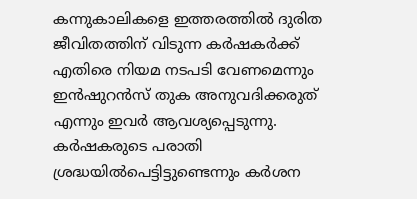കന്നുകാലികളെ ഇത്തരത്തില്‍ ദുരിത ജീവിതത്തിന് വിടുന്ന കര്‍ഷകര്‍ക്ക് എതിരെ നിയമ നടപടി വേണമെന്നും ഇന്‍ഷുറന്‍സ് തുക അനുവദിക്കരുത് എന്നും ഇവര്‍ ആവശ്യപ്പെടുന്നു. കര്‍ഷകരുടെ പരാതി ശ്രദ്ധയില്‍പെട്ടിട്ടുണ്ടെന്നും കര്‍ശന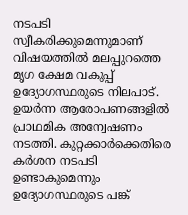നടപടി സ്വീകരിക്കുമെന്നുമാണ് വിഷയത്തില്‍ മലപ്പുറത്തെ മൃഗ ക്ഷേമ വകുപ്പ് ഉദ്യോഗസ്ഥരുടെ നിലപാട്. ഉയര്‍ന്ന ആരോപണങ്ങളില്‍ പ്രാഥമിക അന്വേഷണം നടത്തി. കുറ്റക്കാര്‍ക്കെതിരെ കര്‍ശന നടപടി ഉണ്ടാകുമെന്നും ഉദ്യോഗസ്ഥരുടെ പങ്ക്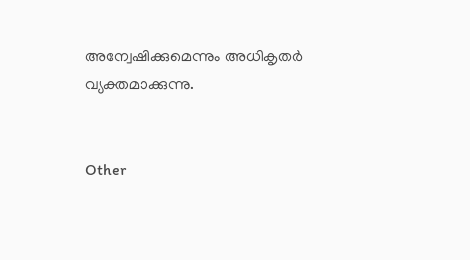അന്വേഷിക്കുമെന്നും അധികൃതര്‍ വ്യക്തമാക്കുന്നു.


Other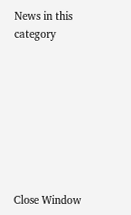News in this category








Close Window